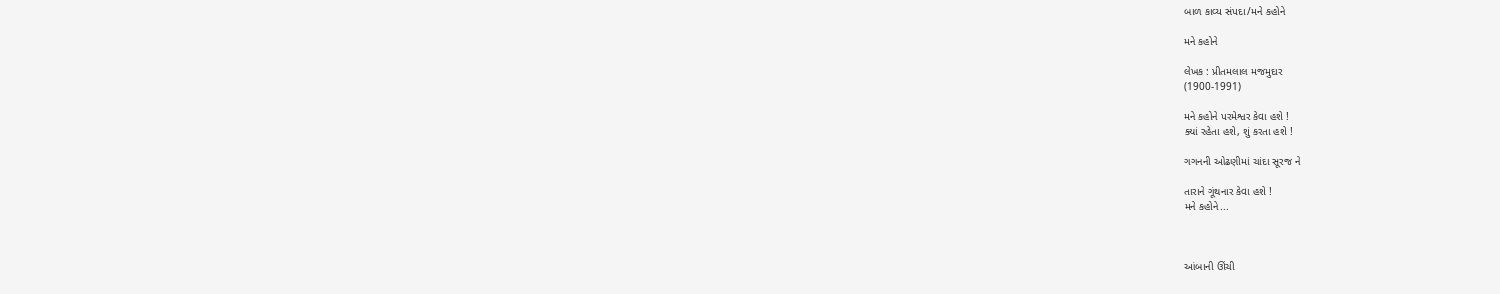બાળ કાવ્ય સંપદા/મને કહોને

મને કહોને

લેખક : પ્રીતમલાલ મજમુદાર
(1900-1991)

મને કહોને પરમેશ્વર કેવા હશે !
ક્યાં રહેતા હશે, શું કરતા હશે !

ગગનની ઓઢણીમાં ચાંદા સૂરજ ને

તારાને ગૂંથનાર કેવા હશે !
મને કહોને...



આંબાની ઊંચી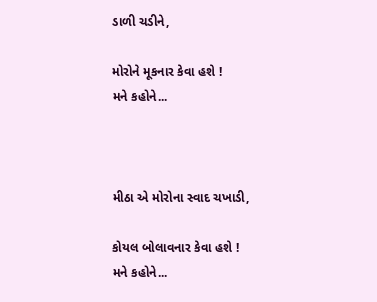ડાળી ચડીને,

મોરોને મૂકનાર કેવા હશે !
મને કહોને...



મીઠા એ મોરોના સ્વાદ ચખાડી,

કોયલ બોલાવનાર કેવા હશે !
મને કહોને...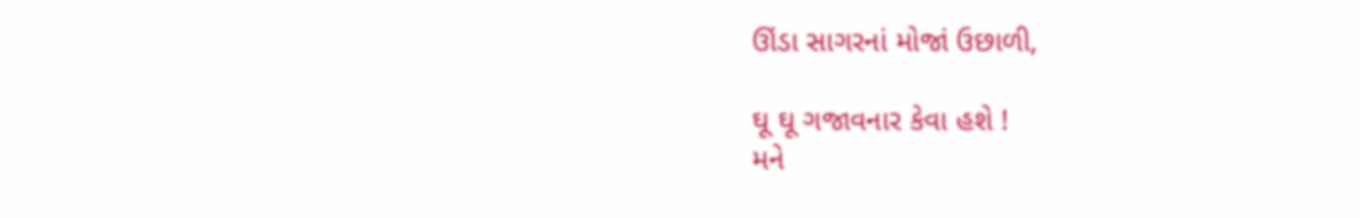ઊંડા સાગરનાં મોજાં ઉછાળી,

ઘૂ ઘૂ ગજાવનાર કેવા હશે !
મને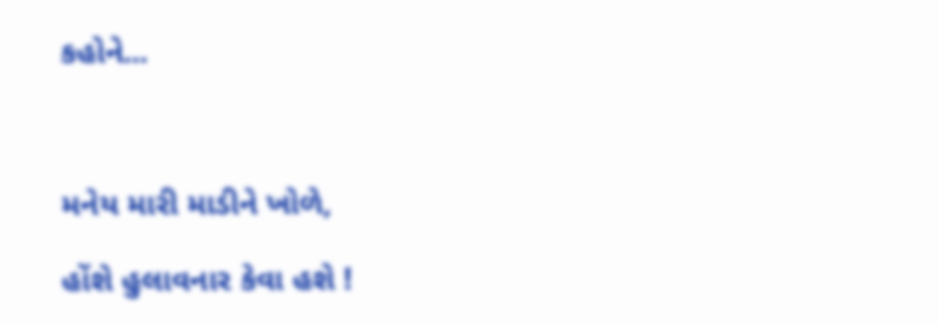કહોને...



મનેય મારી માડીને ખોળે,

હોંશે હુલાવનાર કેવા હશે !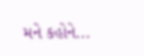મને કહોને...